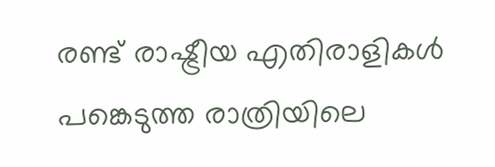രണ്ട് രാഷ്ട്രീയ എതിരാളികൾ പങ്കെടുത്ത രാത്രിയിലെ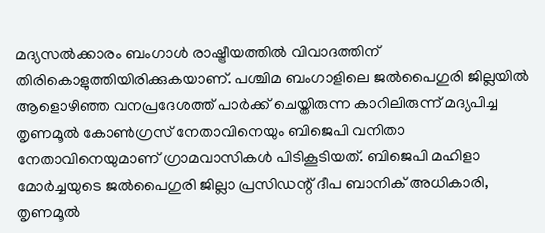മദ്യസൽക്കാരം ബംഗാൾ രാഷ്ട്രീയത്തിൽ വിവാദത്തിന് തിരികൊളുത്തിയിരിക്കുകയാണ്. പശ്ചിമ ബംഗാളിലെ ജൽപൈഗുരി ജില്ലയിൽ ആളൊഴിഞ്ഞ വനപ്രദേശത്ത് പാർക്ക് ചെയ്തിരുന്ന കാറിലിരുന്ന് മദ്യപിച്ച തൃണമൂൽ കോൺഗ്രസ് നേതാവിനെയും ബിജെപി വനിതാ നേതാവിനെയുമാണ് ഗ്രാമവാസികൾ പിടികൂടിയത്. ബിജെപി മഹിളാ മോർച്ചയുടെ ജൽപൈഗുരി ജില്ലാ പ്രസിഡന്റ് ദീപ ബാനിക് അധികാരി, തൃണമൂൽ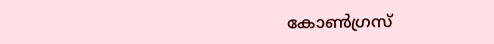കോൺഗ്രസ്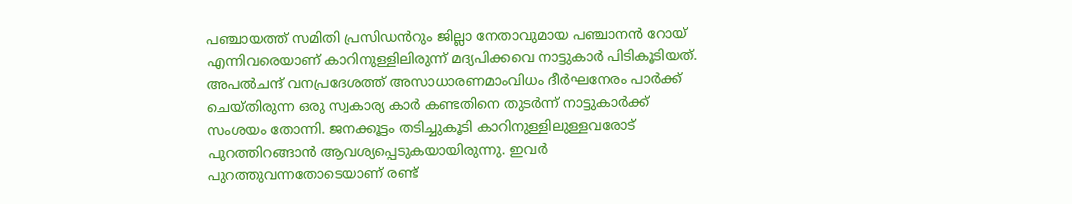പഞ്ചായത്ത് സമിതി പ്രസിഡൻറും ജില്ലാ നേതാവുമായ പഞ്ചാനൻ റോയ് എന്നിവരെയാണ് കാറിനുള്ളിലിരുന്ന് മദ്യപിക്കവെ നാട്ടുകാർ പിടികൂടിയത്.
അപൽചന്ദ് വനപ്രദേശത്ത് അസാധാരണമാംവിധം ദീർഘനേരം പാർക്ക് ചെയ്തിരുന്ന ഒരു സ്വകാര്യ കാർ കണ്ടതിനെ തുടർന്ന് നാട്ടുകാർക്ക് സംശയം തോന്നി. ജനക്കൂട്ടം തടിച്ചുകൂടി കാറിനുള്ളിലുള്ളവരോട് പുറത്തിറങ്ങാൻ ആവശ്യപ്പെടുകയായിരുന്നു. ഇവർ പുറത്തുവന്നതോടെയാണ് രണ്ട്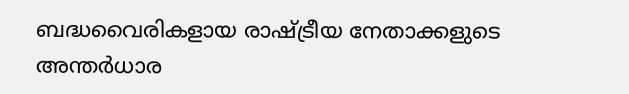ബദ്ധവൈരികളായ രാഷ്ട്രീയ നേതാക്കളുടെ അന്തർധാര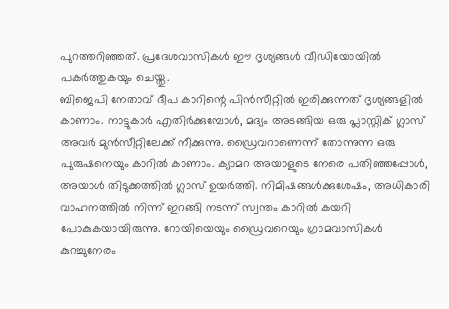പുറത്തറിഞ്ഞത്. പ്രദേശവാസികൾ ഈ ദൃശ്യങ്ങൾ വീഡിയോയിൽ പകർത്തുകയും ചെയ്തു.
ബിജെപി നേതാവ് ദീപ കാറിന്റെ പിൻസീറ്റിൽ ഇരിക്കുന്നത് ദൃശ്യങ്ങളിൽ കാണാം. നാട്ടുകാർ എതിർക്കുമ്പോൾ, മദ്യം അടങ്ങിയ ഒരു പ്ലാസ്റ്റിക് ഗ്ലാസ് അവർ മുൻസീറ്റിലേക്ക് നീക്കുന്നു. ഡ്രൈവറാണെന്ന് തോന്നുന്ന ഒരു പുരുഷനെയും കാറിൽ കാണാം. ക്യാമറ അയാളുടെ നേരെ പതിഞ്ഞപ്പോൾ, അയാൾ തിടുക്കത്തിൽ ഗ്ലാസ് ഉയർത്തി. നിമിഷങ്ങൾക്കുശേഷം, അധികാരി വാഹനത്തിൽ നിന്ന് ഇറങ്ങി നടന്ന് സ്വന്തം കാറിൽ കയറി പോകുകയായിരുന്നു. റോയിയെയും ഡ്രൈവറെയും ഗ്രാമവാസികൾ കുറച്ചുനേരം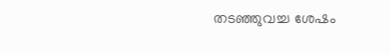തടഞ്ഞുവച്ച ശേഷം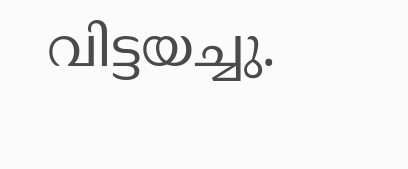വിട്ടയച്ചു.